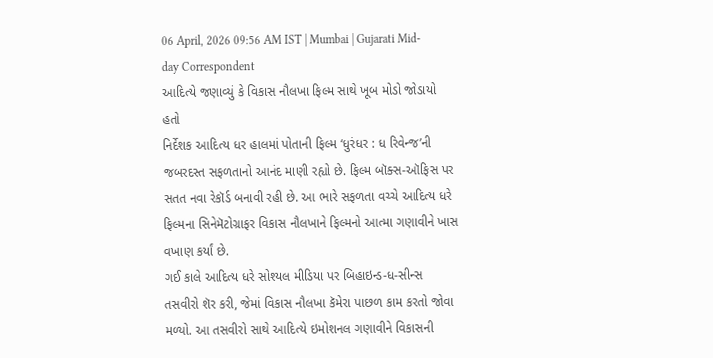06 April, 2026 09:56 AM IST | Mumbai | Gujarati Mid-day Correspondent
આદિત્યે જણાવ્યું કે વિકાસ નૌલખા ફિલ્મ સાથે ખૂબ મોડો જોડાયો હતો
નિર્દેશક આદિત્ય ધર હાલમાં પોતાની ફિલ્મ ‘ધુરંધર : ધ રિવેન્જ’ની જબરદસ્ત સફળતાનો આનંદ માણી રહ્યો છે. ફિલ્મ બૉક્સ-ઑફિસ પર સતત નવા રેકૉર્ડ બનાવી રહી છે. આ ભારે સફળતા વચ્ચે આદિત્ય ધરે ફિલ્મના સિનેમૅટોગ્રાફર વિકાસ નૌલખાને ફિલ્મનો આત્મા ગણાવીને ખાસ વખાણ કર્યાં છે.
ગઈ કાલે આદિત્ય ધરે સોશ્યલ મીડિયા પર બિહાઇન્ડ-ધ-સીન્સ તસવીરો શૅર કરી, જેમાં વિકાસ નૌલખા કૅમેરા પાછળ કામ કરતો જોવા મળ્યો. આ તસવીરો સાથે આદિત્યે ઇમોશનલ ગણાવીને વિકાસની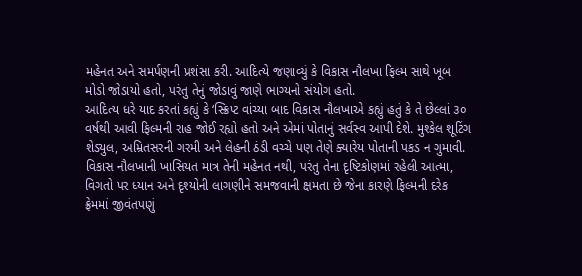મહેનત અને સમર્પણની પ્રશંસા કરી. આદિત્યે જણાવ્યું કે વિકાસ નૌલખા ફિલ્મ સાથે ખૂબ મોડો જોડાયો હતો, પરંતુ તેનું જોડાવું જાણે ભાગ્યનો સંયોગ હતો.
આદિત્ય ધરે યાદ કરતાં કહ્યું કે ‘સ્ક્રિપ્ટ વાંચ્યા બાદ વિકાસ નૌલખાએ કહ્યું હતું કે તે છેલ્લાં ૩૦ વર્ષથી આવી ફિલ્મની રાહ જોઈ રહ્યો હતો અને એમાં પોતાનું સર્વસ્વ આપી દેશે. મુશ્કેલ શૂટિંગ શેડ્યુલ, અમ્રિતસરની ગરમી અને લેહની ઠંડી વચ્ચે પણ તેણે ક્યારેય પોતાની પકડ ન ગુમાવી. વિકાસ નૌલખાની ખાસિયત માત્ર તેની મહેનત નથી, પરંતુ તેના દૃષ્ટિકોણમાં રહેલી આત્મા, વિગતો પર ધ્યાન અને દૃશ્યોની લાગણીને સમજવાની ક્ષમતા છે જેના કારણે ફિલ્મની દરેક ફ્રેમમાં જીવંતપણું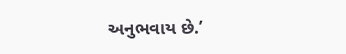અનુભવાય છે.’